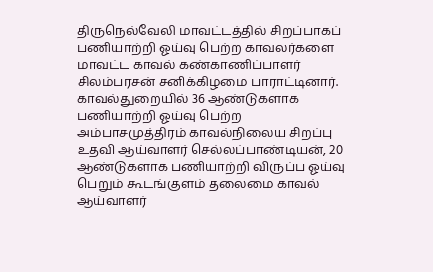திருநெல்வேலி மாவட்டத்தில் சிறப்பாகப் பணியாற்றி ஓய்வு பெற்ற காவலர்களை மாவட்ட காவல் கண்காணிப்பாளர் சிலம்பரசன் சனிக்கிழமை பாராட்டினார். காவல்துறையில் 36 ஆண்டுகளாக பணியாற்றி ஓய்வு பெற்ற அம்பாசமுத்திரம் காவல்நிலைய சிறப்பு உதவி ஆய்வாளர் செல்லப்பாண்டியன், 20 ஆண்டுகளாக பணியாற்றி விருப்ப ஓய்வு பெறும் கூடங்குளம் தலைமை காவல் ஆய்வாளர்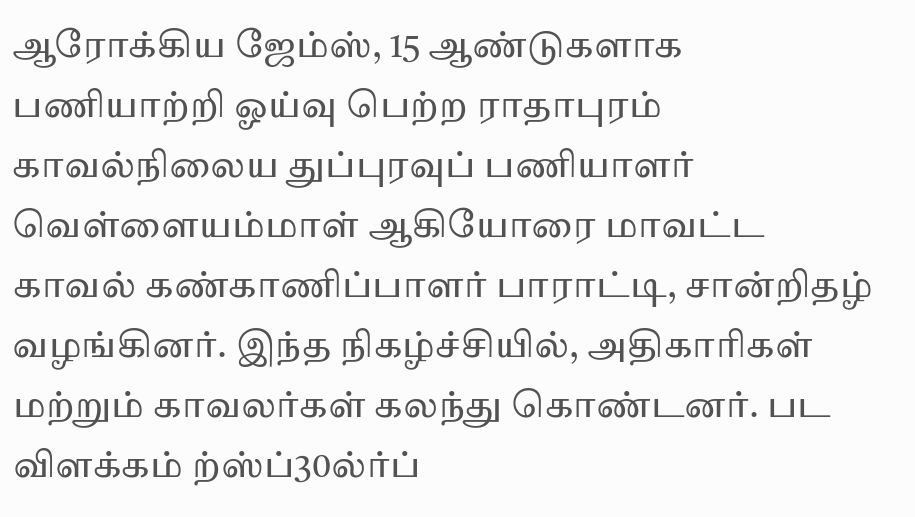ஆரோக்கிய ஜேம்ஸ், 15 ஆண்டுகளாக பணியாற்றி ஓய்வு பெற்ற ராதாபுரம் காவல்நிலைய துப்புரவுப் பணியாளர் வெள்ளையம்மாள் ஆகியோரை மாவட்ட காவல் கண்காணிப்பாளர் பாராட்டி, சான்றிதழ் வழங்கினர். இந்த நிகழ்ச்சியில், அதிகாரிகள் மற்றும் காவலர்கள் கலந்து கொண்டனர். பட விளக்கம் ற்ஸ்ப்30ல்ர்ப்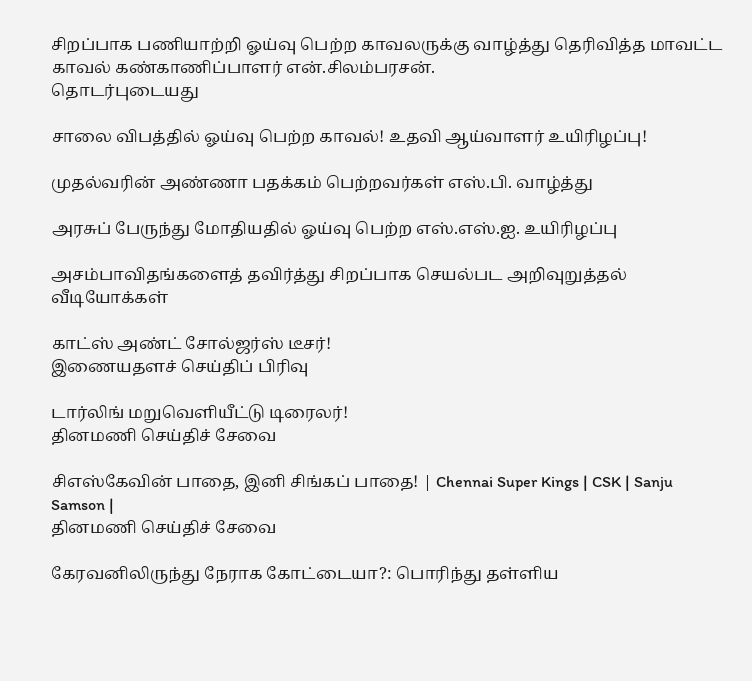சிறப்பாக பணியாற்றி ஓய்வு பெற்ற காவலருக்கு வாழ்த்து தெரிவித்த மாவட்ட காவல் கண்காணிப்பாளர் என்.சிலம்பரசன்.
தொடர்புடையது

சாலை விபத்தில் ஓய்வு பெற்ற காவல்! உதவி ஆய்வாளர் உயிரிழப்பு!

முதல்வரின் அண்ணா பதக்கம் பெற்றவர்கள் எஸ்.பி. வாழ்த்து

அரசுப் பேருந்து மோதியதில் ஓய்வு பெற்ற எஸ்.எஸ்.ஐ. உயிரிழப்பு

அசம்பாவிதங்களைத் தவிர்த்து சிறப்பாக செயல்பட அறிவுறுத்தல்
வீடியோக்கள்

காட்ஸ் அண்ட் சோல்ஜர்ஸ் டீசர்!
இணையதளச் செய்திப் பிரிவு

டார்லிங் மறுவெளியீட்டு டிரைலர்!
தினமணி செய்திச் சேவை

சிஎஸ்கேவின் பாதை, இனி சிங்கப் பாதை! | Chennai Super Kings | CSK | Sanju Samson |
தினமணி செய்திச் சேவை

கேரவனிலிருந்து நேராக கோட்டையா?: பொரிந்து தள்ளிய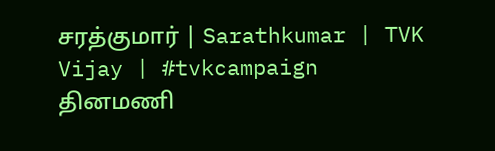சரத்குமார் | Sarathkumar | TVK Vijay | #tvkcampaign
தினமணி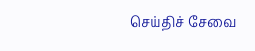செய்திச் சேவை